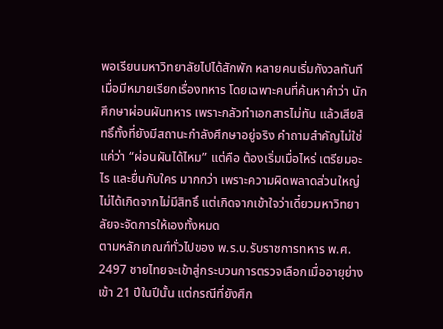พอเรียนมหาวิทยาลัยไปได้สักพัก หลายคนเริ่มกังวลทันทีเมื่อมีหมายเรียกเรื่องทหาร โดยเฉพาะคนที่ค้นหาคำว่า นักศึกษาผ่อนผันทหาร เพราะกลัวทำเอกสารไม่ทัน แล้วเสียสิทธิ์ทั้งที่ยังมีสถานะกำลังศึกษาอยู่จริง คำถามสำคัญไม่ใช่แค่ว่า “ผ่อนผันได้ไหม” แต่คือ ต้องเริ่มเมื่อไหร่ เตรียมอะไร และยื่นกับใคร มากกว่า เพราะความผิดพลาดส่วนใหญ่ไม่ได้เกิดจากไม่มีสิทธิ์ แต่เกิดจากเข้าใจว่าเดี๋ยวมหาวิทยาลัยจะจัดการให้เองทั้งหมด
ตามหลักเกณฑ์ทั่วไปของ พ.ร.บ.รับราชการทหาร พ.ศ. 2497 ชายไทยจะเข้าสู่กระบวนการตรวจเลือกเมื่ออายุย่างเข้า 21 ปีในปีนั้น แต่กรณีที่ยังศึก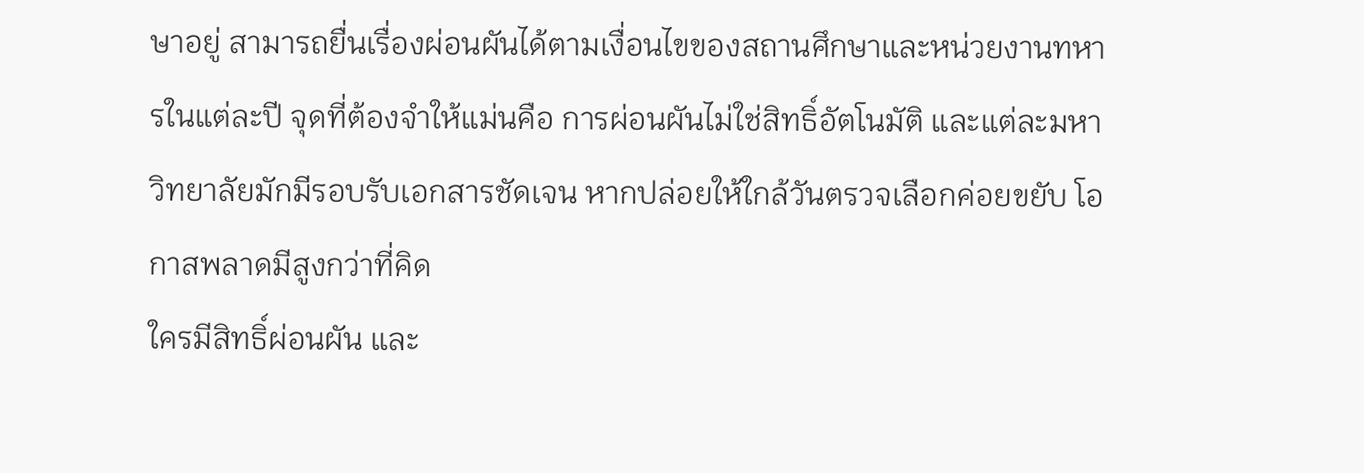ษาอยู่ สามารถยื่นเรื่องผ่อนผันได้ตามเงื่อนไขของสถานศึกษาและหน่วยงานทหารในแต่ละปี จุดที่ต้องจำให้แม่นคือ การผ่อนผันไม่ใช่สิทธิ์อัตโนมัติ และแต่ละมหาวิทยาลัยมักมีรอบรับเอกสารชัดเจน หากปล่อยให้ใกล้วันตรวจเลือกค่อยขยับ โอกาสพลาดมีสูงกว่าที่คิด
ใครมีสิทธิ์ผ่อนผัน และ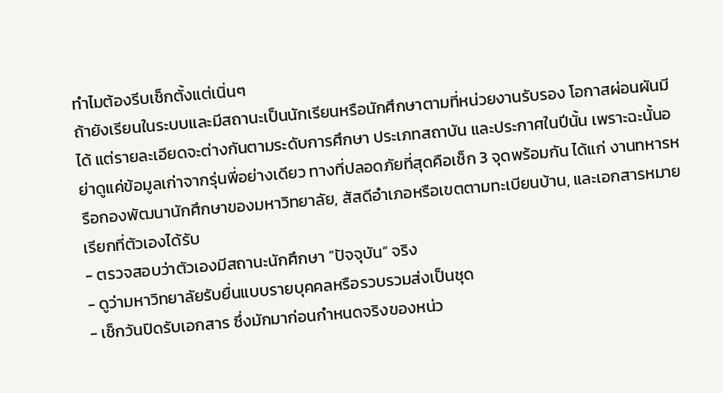ทำไมต้องรีบเช็กตั้งแต่เนิ่นๆ
ถ้ายังเรียนในระบบและมีสถานะเป็นนักเรียนหรือนักศึกษาตามที่หน่วยงานรับรอง โอกาสผ่อนผันมีได้ แต่รายละเอียดจะต่างกันตามระดับการศึกษา ประเภทสถาบัน และประกาศในปีนั้น เพราะฉะนั้นอย่าดูแค่ข้อมูลเก่าจากรุ่นพี่อย่างเดียว ทางที่ปลอดภัยที่สุดคือเช็ก 3 จุดพร้อมกัน ได้แก่ งานทหารหรือกองพัฒนานักศึกษาของมหาวิทยาลัย, สัสดีอำเภอหรือเขตตามทะเบียนบ้าน, และเอกสารหมายเรียกที่ตัวเองได้รับ
- ตรวจสอบว่าตัวเองมีสถานะนักศึกษา “ปัจจุบัน” จริง
- ดูว่ามหาวิทยาลัยรับยื่นแบบรายบุคคลหรือรวบรวมส่งเป็นชุด
- เช็กวันปิดรับเอกสาร ซึ่งมักมาก่อนกำหนดจริงของหน่ว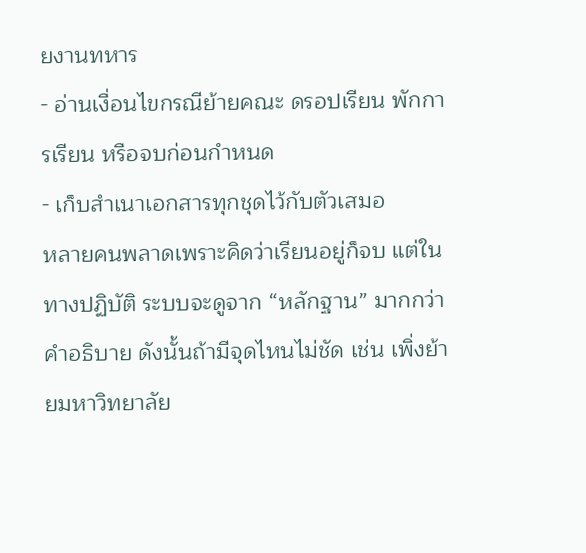ยงานทหาร
- อ่านเงื่อนไขกรณีย้ายคณะ ดรอปเรียน พักการเรียน หรือจบก่อนกำหนด
- เก็บสำเนาเอกสารทุกชุดไว้กับตัวเสมอ
หลายคนพลาดเพราะคิดว่าเรียนอยู่ก็จบ แต่ในทางปฏิบัติ ระบบจะดูจาก “หลักฐาน” มากกว่าคำอธิบาย ดังนั้นถ้ามีจุดไหนไม่ชัด เช่น เพิ่งย้ายมหาวิทยาลัย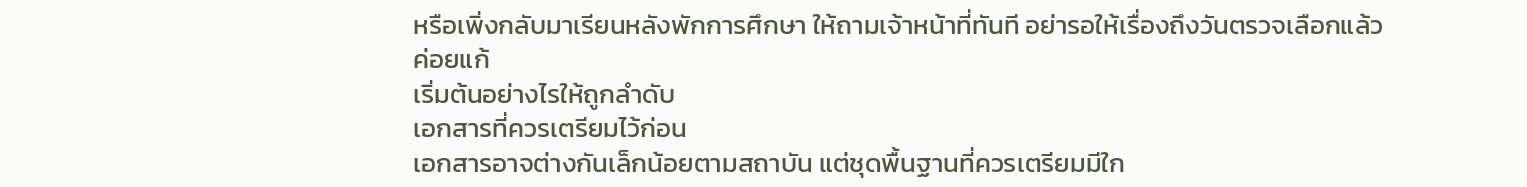หรือเพิ่งกลับมาเรียนหลังพักการศึกษา ให้ถามเจ้าหน้าที่ทันที อย่ารอให้เรื่องถึงวันตรวจเลือกแล้วค่อยแก้
เริ่มต้นอย่างไรให้ถูกลำดับ
เอกสารที่ควรเตรียมไว้ก่อน
เอกสารอาจต่างกันเล็กน้อยตามสถาบัน แต่ชุดพื้นฐานที่ควรเตรียมมีใก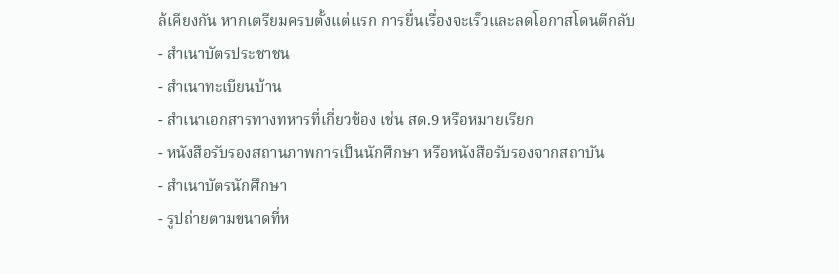ล้เคียงกัน หากเตรียมครบตั้งแต่แรก การยื่นเรื่องจะเร็วและลดโอกาสโดนตีกลับ
- สำเนาบัตรประชาชน
- สำเนาทะเบียนบ้าน
- สำเนาเอกสารทางทหารที่เกี่ยวข้อง เช่น สด.9 หรือหมายเรียก
- หนังสือรับรองสถานภาพการเป็นนักศึกษา หรือหนังสือรับรองจากสถาบัน
- สำเนาบัตรนักศึกษา
- รูปถ่ายตามขนาดที่ห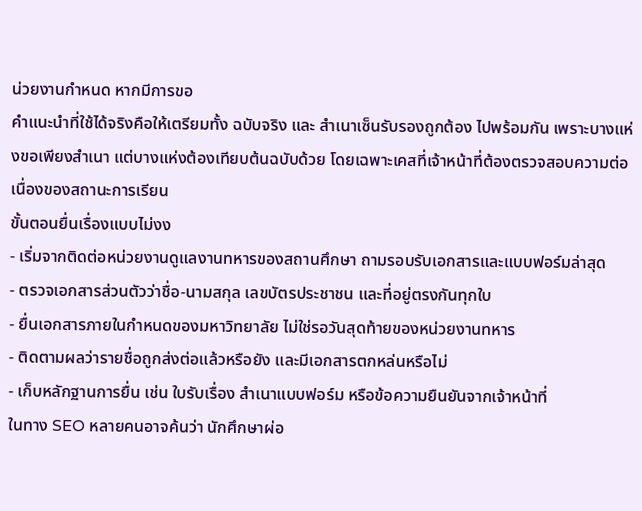น่วยงานกำหนด หากมีการขอ
คำแนะนำที่ใช้ได้จริงคือให้เตรียมทั้ง ฉบับจริง และ สำเนาเซ็นรับรองถูกต้อง ไปพร้อมกัน เพราะบางแห่งขอเพียงสำเนา แต่บางแห่งต้องเทียบต้นฉบับด้วย โดยเฉพาะเคสที่เจ้าหน้าที่ต้องตรวจสอบความต่อเนื่องของสถานะการเรียน
ขั้นตอนยื่นเรื่องแบบไม่งง
- เริ่มจากติดต่อหน่วยงานดูแลงานทหารของสถานศึกษา ถามรอบรับเอกสารและแบบฟอร์มล่าสุด
- ตรวจเอกสารส่วนตัวว่าชื่อ-นามสกุล เลขบัตรประชาชน และที่อยู่ตรงกันทุกใบ
- ยื่นเอกสารภายในกำหนดของมหาวิทยาลัย ไม่ใช่รอวันสุดท้ายของหน่วยงานทหาร
- ติดตามผลว่ารายชื่อถูกส่งต่อแล้วหรือยัง และมีเอกสารตกหล่นหรือไม่
- เก็บหลักฐานการยื่น เช่น ใบรับเรื่อง สำเนาแบบฟอร์ม หรือข้อความยืนยันจากเจ้าหน้าที่
ในทาง SEO หลายคนอาจค้นว่า นักศึกษาผ่อ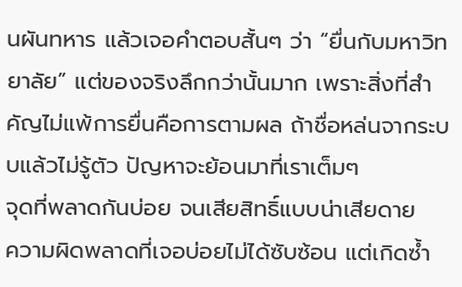นผันทหาร แล้วเจอคำตอบสั้นๆ ว่า “ยื่นกับมหาวิทยาลัย” แต่ของจริงลึกกว่านั้นมาก เพราะสิ่งที่สำคัญไม่แพ้การยื่นคือการตามผล ถ้าชื่อหล่นจากระบบแล้วไม่รู้ตัว ปัญหาจะย้อนมาที่เราเต็มๆ
จุดที่พลาดกันบ่อย จนเสียสิทธิ์แบบน่าเสียดาย
ความผิดพลาดที่เจอบ่อยไม่ได้ซับซ้อน แต่เกิดซ้ำ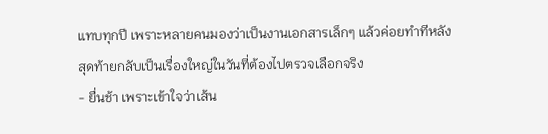แทบทุกปี เพราะหลายคนมองว่าเป็นงานเอกสารเล็กๆ แล้วค่อยทำทีหลัง สุดท้ายกลับเป็นเรื่องใหญ่ในวันที่ต้องไปตรวจเลือกจริง
- ยื่นช้า เพราะเข้าใจว่าเส้น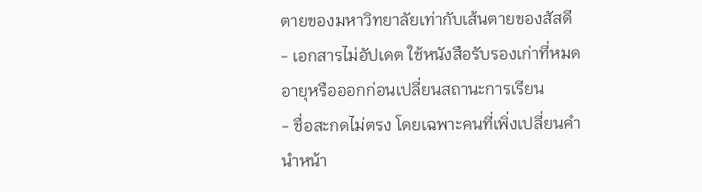ตายของมหาวิทยาลัยเท่ากับเส้นตายของสัสดี
- เอกสารไม่อัปเดต ใช้หนังสือรับรองเก่าที่หมดอายุหรือออกก่อนเปลี่ยนสถานะการเรียน
- ชื่อสะกดไม่ตรง โดยเฉพาะคนที่เพิ่งเปลี่ยนคำนำหน้า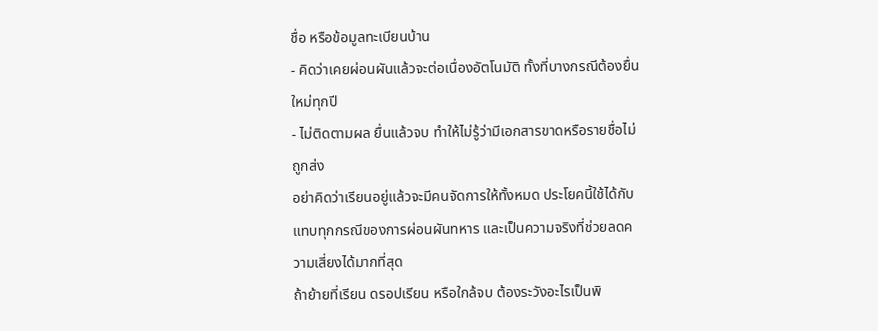ชื่อ หรือข้อมูลทะเบียนบ้าน
- คิดว่าเคยผ่อนผันแล้วจะต่อเนื่องอัตโนมัติ ทั้งที่บางกรณีต้องยื่นใหม่ทุกปี
- ไม่ติดตามผล ยื่นแล้วจบ ทำให้ไม่รู้ว่ามีเอกสารขาดหรือรายชื่อไม่ถูกส่ง
อย่าคิดว่าเรียนอยู่แล้วจะมีคนจัดการให้ทั้งหมด ประโยคนี้ใช้ได้กับแทบทุกกรณีของการผ่อนผันทหาร และเป็นความจริงที่ช่วยลดความเสี่ยงได้มากที่สุด
ถ้าย้ายที่เรียน ดรอปเรียน หรือใกล้จบ ต้องระวังอะไรเป็นพิ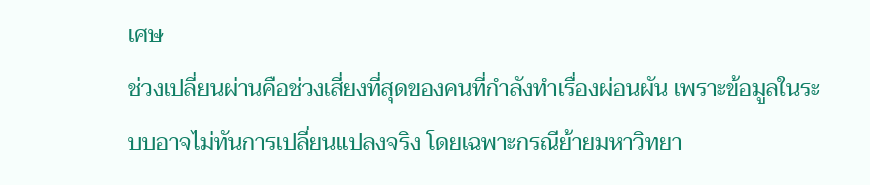เศษ
ช่วงเปลี่ยนผ่านคือช่วงเสี่ยงที่สุดของคนที่กำลังทำเรื่องผ่อนผัน เพราะข้อมูลในระบบอาจไม่ทันการเปลี่ยนแปลงจริง โดยเฉพาะกรณีย้ายมหาวิทยา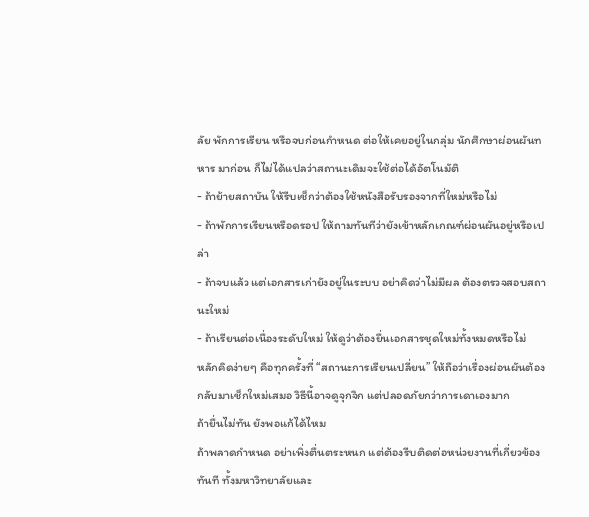ลัย พักการเรียน หรือจบก่อนกำหนด ต่อให้เคยอยู่ในกลุ่ม นักศึกษาผ่อนผันทหาร มาก่อน ก็ไม่ได้แปลว่าสถานะเดิมจะใช้ต่อได้อัตโนมัติ
- ถ้าย้ายสถาบัน ให้รีบเช็กว่าต้องใช้หนังสือรับรองจากที่ใหม่หรือไม่
- ถ้าพักการเรียนหรือดรอป ให้ถามทันทีว่ายังเข้าหลักเกณฑ์ผ่อนผันอยู่หรือเปล่า
- ถ้าจบแล้ว แต่เอกสารเก่ายังอยู่ในระบบ อย่าคิดว่าไม่มีผล ต้องตรวจสอบสถานะใหม่
- ถ้าเรียนต่อเนื่องระดับใหม่ ให้ดูว่าต้องยื่นเอกสารชุดใหม่ทั้งหมดหรือไม่
หลักคิดง่ายๆ คือทุกครั้งที่ “สถานะการเรียนเปลี่ยน” ให้ถือว่าเรื่องผ่อนผันต้องกลับมาเช็กใหม่เสมอ วิธีนี้อาจดูจุกจิก แต่ปลอดภัยกว่าการเดาเองมาก
ถ้ายื่นไม่ทัน ยังพอแก้ได้ไหม
ถ้าพลาดกำหนด อย่าเพิ่งตื่นตระหนก แต่ต้องรีบติดต่อหน่วยงานที่เกี่ยวข้องทันที ทั้งมหาวิทยาลัยและ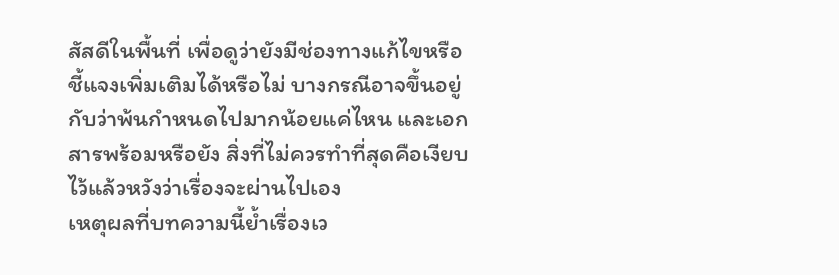สัสดีในพื้นที่ เพื่อดูว่ายังมีช่องทางแก้ไขหรือชี้แจงเพิ่มเติมได้หรือไม่ บางกรณีอาจขึ้นอยู่กับว่าพ้นกำหนดไปมากน้อยแค่ไหน และเอกสารพร้อมหรือยัง สิ่งที่ไม่ควรทำที่สุดคือเงียบไว้แล้วหวังว่าเรื่องจะผ่านไปเอง
เหตุผลที่บทความนี้ย้ำเรื่องเว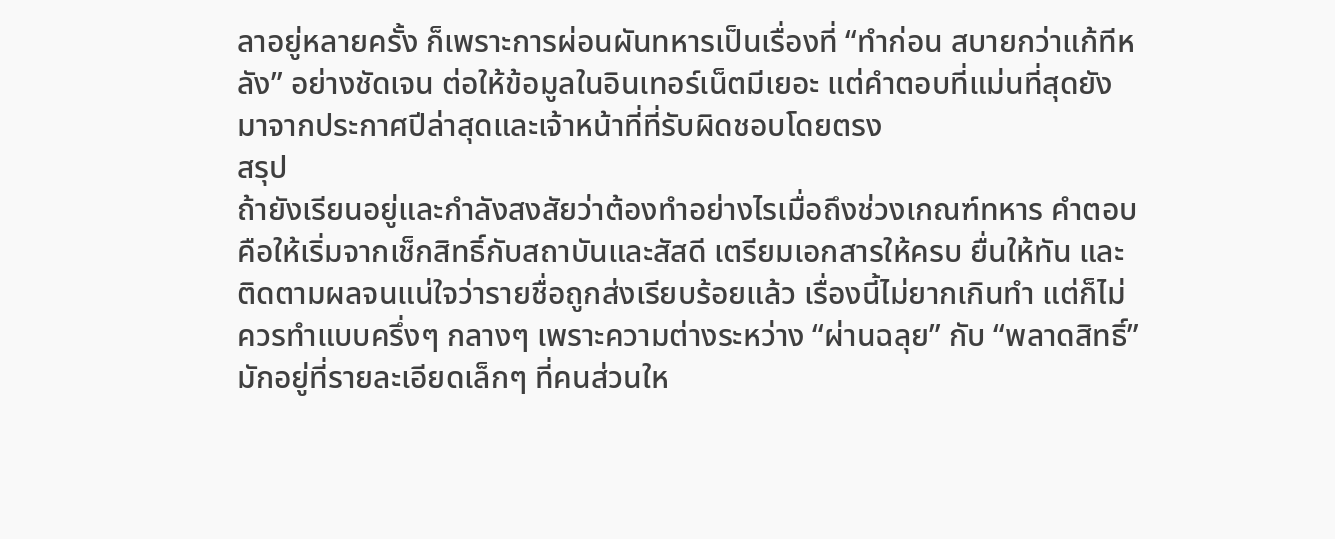ลาอยู่หลายครั้ง ก็เพราะการผ่อนผันทหารเป็นเรื่องที่ “ทำก่อน สบายกว่าแก้ทีหลัง” อย่างชัดเจน ต่อให้ข้อมูลในอินเทอร์เน็ตมีเยอะ แต่คำตอบที่แม่นที่สุดยังมาจากประกาศปีล่าสุดและเจ้าหน้าที่ที่รับผิดชอบโดยตรง
สรุป
ถ้ายังเรียนอยู่และกำลังสงสัยว่าต้องทำอย่างไรเมื่อถึงช่วงเกณฑ์ทหาร คำตอบคือให้เริ่มจากเช็กสิทธิ์กับสถาบันและสัสดี เตรียมเอกสารให้ครบ ยื่นให้ทัน และติดตามผลจนแน่ใจว่ารายชื่อถูกส่งเรียบร้อยแล้ว เรื่องนี้ไม่ยากเกินทำ แต่ก็ไม่ควรทำแบบครึ่งๆ กลางๆ เพราะความต่างระหว่าง “ผ่านฉลุย” กับ “พลาดสิทธิ์” มักอยู่ที่รายละเอียดเล็กๆ ที่คนส่วนให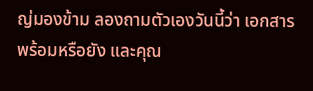ญ่มองข้าม ลองถามตัวเองวันนี้ว่า เอกสารพร้อมหรือยัง และคุณ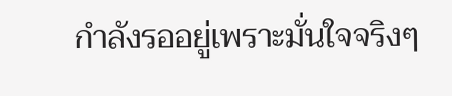กำลังรออยู่เพราะมั่นใจจริงๆ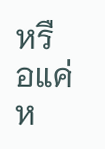หรือแค่ห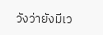วังว่ายังมีเว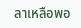ลาเหลือพอ